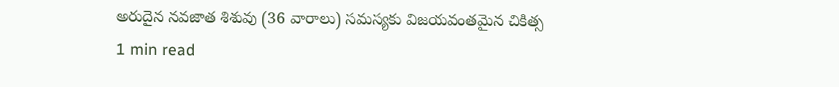అరుదైన నవజాత శిశువు (36 వారాలు) సమస్యకు విజయవంతమైన చికిత్స
1 min read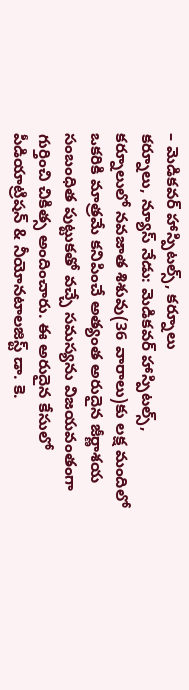– మెడికవర్ హాస్పిటల్స్, కర్నూలు
కర్నూలు, న్యూస్ నేడు: మెడికవర్ హాస్పిటల్స్, కర్నూలులో నవజాత శిశువు(36 వారాలు)కు లక్ష మందిలో ఒకరికి మాత్రమే కనిపించే అత్యంత అరుదైన జీర్ణాశయ సంబంధిత పుట్టుకతో వచ్చే సమస్యను విజయవంతంగా గుర్తించి చికిత్స అందించారు. ఈ అరుదైన కేసులో పీడియాట్రిషన్ & నీయోనటాలజిస్ట్ డా. కె.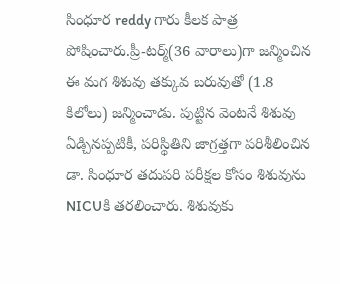సింధూర reddy గారు కీలక పాత్ర పోషించారు.ప్రీ-టర్మ్(36 వారాలు)గా జన్మించిన ఈ మగ శిశువు తక్కువ బరువుతో (1.8 కిలోలు) జన్మించాడు. పుట్టిన వెంటనే శిశువు ఏడ్చినప్పటికీ, పరిస్థితిని జాగ్రత్తగా పరిశీలించిన డా. సింధూర తదుపరి పరీక్షల కోసం శిశువును NICUకి తరలించారు. శిశువుకు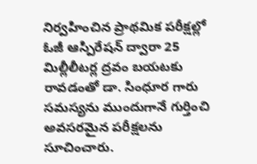నిర్వహించిన ప్రాథమిక పరీక్షల్లో ఓజీ ఆస్పిరేషన్ ద్వారా 25 మిల్లీలీటర్ల ద్రవం బయటకు రావడంతో డా. సింధూర గారు సమస్యను ముందుగానే గుర్తించి అవసరమైన పరీక్షలను సూచించారు.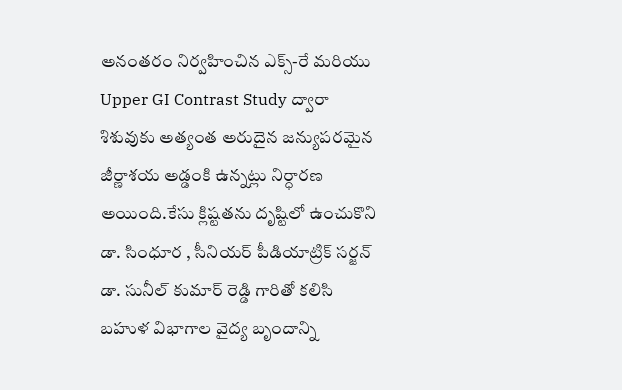అనంతరం నిర్వహించిన ఎక్స్-రే మరియు Upper GI Contrast Study ద్వారా శిశువుకు అత్యంత అరుదైన జన్యుపరమైన జీర్ణాశయ అడ్డంకి ఉన్నట్లు నిర్ధారణ అయింది.కేసు క్లిష్టతను దృష్టిలో ఉంచుకొని డా. సింధూర , సీనియర్ పీడియాట్రిక్ సర్జన్ డా. సునీల్ కుమార్ రెడ్డి గారితో కలిసి బహుళ విభాగాల వైద్య బృందాన్ని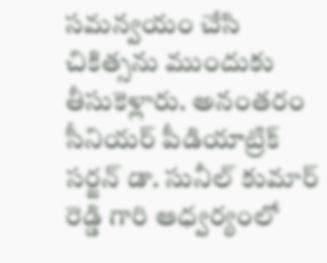సమన్వయం చేసి చికిత్సను ముందుకు తీసుకెళ్లారు. అనంతరం సీనియర్ పీడియాట్రిక్ సర్జన్ డా. సునీల్ కుమార్ రెడ్డి గారి ఆధ్వర్యంలో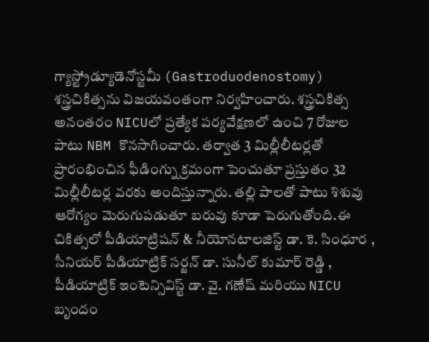గ్యాస్ట్రోడ్యూడెనోస్టమీ (Gastroduodenostomy) శస్త్రచికిత్సను విజయవంతంగా నిర్వహించారు. శస్త్రచికిత్స అనంతరం NICUలో ప్రత్యేక పర్యవేక్షణలో ఉంచి 7 రోజుల పాటు NBM కొనసాగించారు. తర్వాత 3 మిల్లీలీటర్లతో ప్రారంభించిన ఫీడింగ్ను క్రమంగా పెంచుతూ ప్రస్తుతం 32 మిల్లీలీటర్ల వరకు అందిస్తున్నారు. తల్లి పాలతో పాటు శిశువు ఆరోగ్యం మెరుగుపడుతూ బరువు కూడా పెరుగుతోంది.ఈ చికిత్సలో పీడియాట్రిషన్ & నీయోనటాలజిస్ట్ డా. కె. సింధూర , సీనియర్ పీడియాట్రిక్ సర్జన్ డా. సునీల్ కుమార్ రెడ్డి , పీడియాట్రిక్ ఇంటెన్సివిస్ట్ డా. వై. గణేష్ మరియు NICU బృందం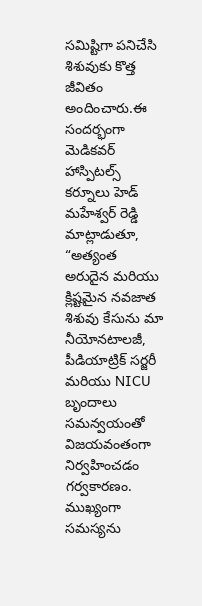సమిష్టిగా పనిచేసి శిశువుకు కొత్త జీవితం అందించారు.ఈ సందర్భంగా మెడికవర్ హాస్పిటల్స్ కర్నూలు హెడ్ మహేశ్వర్ రెడ్డి మాట్లాడుతూ, “అత్యంత అరుదైన మరియు క్లిష్టమైన నవజాత శిశువు కేసును మా నీయోనటాలజీ, పీడియాట్రిక్ సర్జరీ మరియు NICU బృందాలు సమన్వయంతో విజయవంతంగా నిర్వహించడం గర్వకారణం. ముఖ్యంగా సమస్యను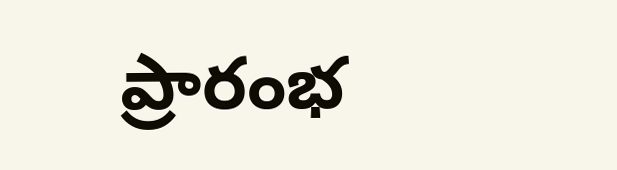ప్రారంభ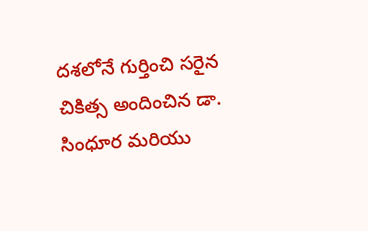దశలోనే గుర్తించి సరైన చికిత్స అందించిన డా. సింధూర మరియు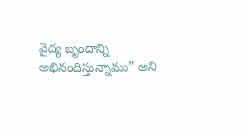వైద్య బృందాన్ని అభినందిస్తున్నాము” అని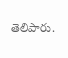తెలిపారు.